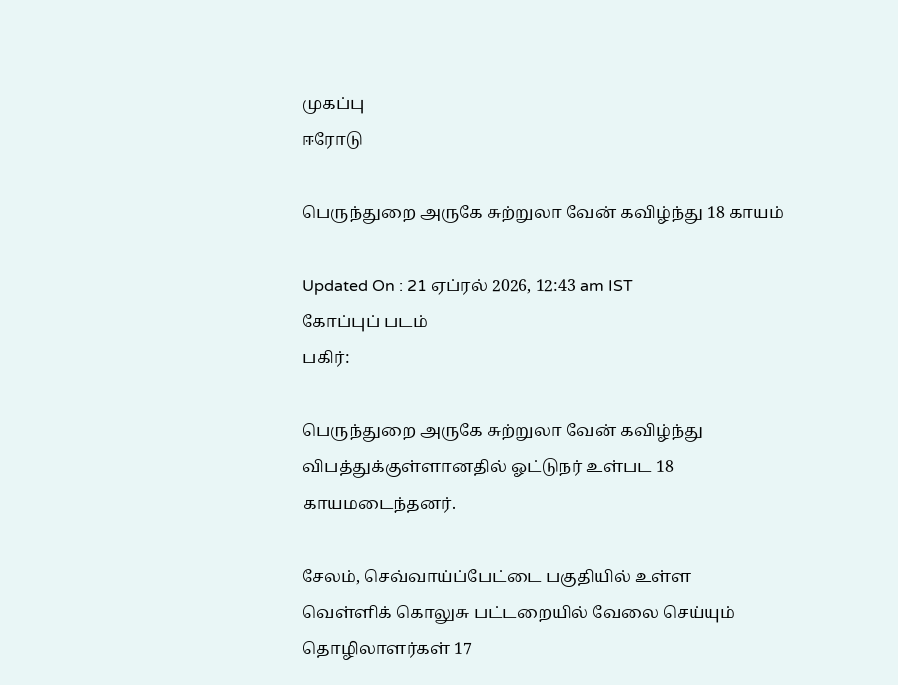முகப்பு
ஈரோடு

பெருந்துறை அருகே சுற்றுலா வேன் கவிழ்ந்து 18 காயம்

Updated On : 21 ஏப்ரல் 2026, 12:43 am IST
கோப்புப் படம்
பகிர்:

பெருந்துறை அருகே சுற்றுலா வேன் கவிழ்ந்து விபத்துக்குள்ளானதில் ஓட்டுநர் உள்பட 18 காயமடைந்தனர்.

சேலம், செவ்வாய்ப்பேட்டை பகுதியில் உள்ள வெள்ளிக் கொலுசு பட்டறையில் வேலை செய்யும் தொழிலாளர்கள் 17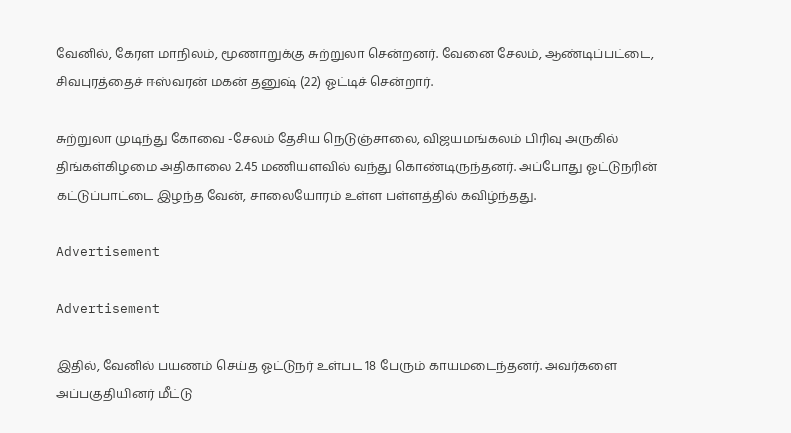வேனில், கேரள மாநிலம், மூணாறுக்கு சுற்றுலா சென்றனர். வேனை சேலம், ஆண்டிப்பட்டை, சிவபுரத்தைச் ஈஸ்வரன் மகன் தனுஷ் (22) ஓட்டிச் சென்றார்.

சுற்றுலா முடிந்து கோவை -சேலம் தேசிய நெடுஞ்சாலை, விஜயமங்கலம் பிரிவு அருகில் திங்கள்கிழமை அதிகாலை 2.45 மணியளவில் வந்து கொண்டிருந்தனர். அப்போது ஓட்டுநரின் கட்டுப்பாட்டை இழந்த வேன், சாலையோரம் உள்ள பள்ளத்தில் கவிழ்ந்தது.

Advertisement

Advertisement

இதில், வேனில் பயணம் செய்த ஓட்டுநர் உள்பட 18 பேரும் காயமடைந்தனர். அவர்களை அப்பகுதியினர் மீட்டு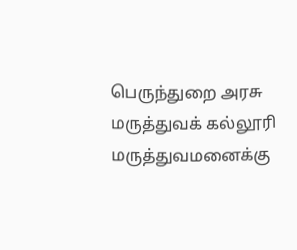பெருந்துறை அரசு மருத்துவக் கல்லூரி மருத்துவமனைக்கு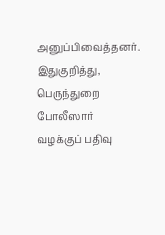அனுப்பிவைத்தனர். இதுகுறித்து, பெருந்துறை போலீஸார் வழக்குப் பதிவு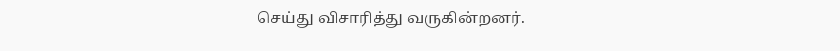செய்து விசாரித்து வருகின்றனர்.